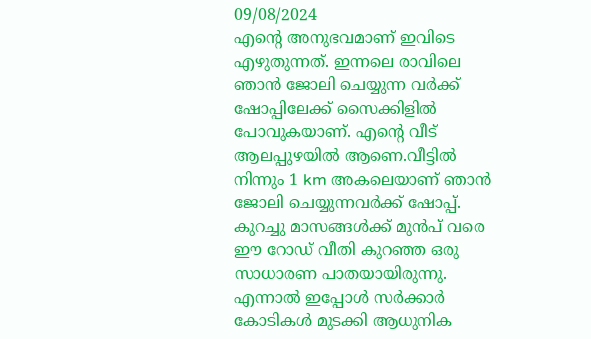09/08/2024
എന്റെ അനുഭവമാണ് ഇവിടെ എഴുതുന്നത്. ഇന്നലെ രാവിലെ ഞാൻ ജോലി ചെയ്യുന്ന വർക്ക് ഷോപ്പിലേക്ക് സൈക്കിളിൽ പോവുകയാണ്. എന്റെ വീട് ആലപ്പുഴയിൽ ആണെ.വീട്ടിൽ നിന്നും 1 km അകലെയാണ് ഞാൻ ജോലി ചെയ്യുന്നവർക്ക് ഷോപ്പ്. കുറച്ചു മാസങ്ങൾക്ക് മുൻപ് വരെ ഈ റോഡ് വീതി കുറഞ്ഞ ഒരു സാധാരണ പാതയായിരുന്നു. എന്നാൽ ഇപ്പോൾ സർക്കാർ കോടികൾ മുടക്കി ആധുനിക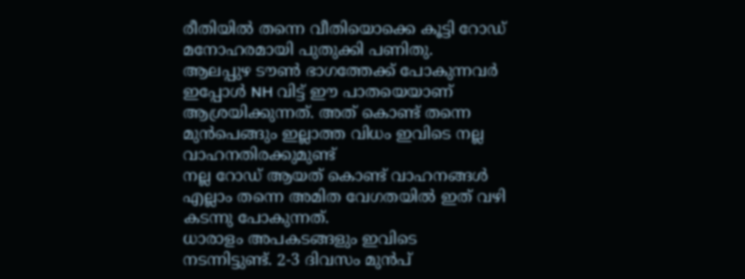രീതിയിൽ തന്നെ വീതിയൊക്കെ കൂട്ടി റോഡ് മനോഹരമായി പുതുക്കി പണിതു.
ആലപ്പുഴ ടൗൺ ഭാഗത്തേക്ക് പോകുന്നവർ ഇപ്പോൾ NH വിട്ട് ഈ പാതയെയാണ് ആശ്രയിക്കുന്നത്. അത് കൊണ്ട് തന്നെ മുൻപെങ്ങും ഇല്ലാത്ത വിധം ഇവിടെ നല്ല വാഹനതിരക്കുമുണ്ട്
നല്ല റോഡ് ആയത് കൊണ്ട് വാഹനങ്ങൾ എല്ലാം തന്നെ അമിത വേഗതയിൽ ഇത് വഴി കടന്നു പോകുന്നത്.
ധാരാളം അപകടങ്ങളും ഇവിടെ നടന്നിട്ടുണ്ട്. 2-3 ദിവസം മുൻപ്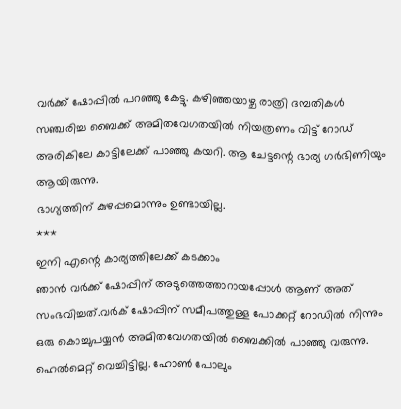വർക്ക് ഷോപ്പിൽ പറഞ്ഞു കേട്ടു. കഴിഞ്ഞയാഴ്ച രാത്രി ദമ്പതികൾ സഞ്ചരിച്ച ബൈക്ക് അമിതവേഗതയിൽ നിയത്രണം വിട്ട് റോഡ് അരികിലേ കാട്ടിലേക്ക് പാഞ്ഞു കയറി. ആ ചേട്ടന്റെ ഭാര്യ ഗർഭിണിയും ആയിരുന്നു.
ഭാഗ്യത്തിന് കുഴപ്പമൊന്നും ഉണ്ടായില്ല.
***
ഇനി എന്റെ കാര്യത്തിലേക്ക് കടക്കാം
ഞാൻ വർക്ക് ഷോപ്പിന് അടുത്തെത്താറായപ്പോൾ ആണ് അത് സംഭവിച്ചത്.വർക് ഷോപ്പിന് സമീപത്തുള്ള പോക്കറ്റ് റോഡിൽ നിന്നും ഒരു കൊച്ചുപയ്യൻ അമിതവേഗതയിൽ ബൈക്കിൽ പാഞ്ഞു വരുന്നു. ഹെൽമെറ്റ് വെച്ചിട്ടില്ല. ഹോൺ പോലും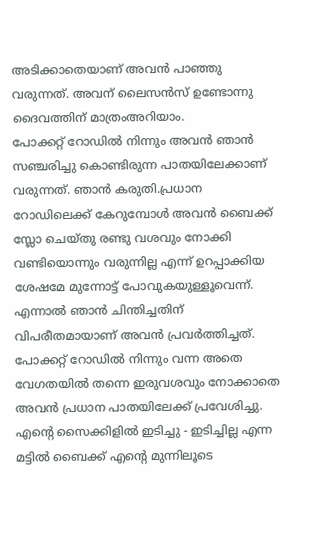അടിക്കാതെയാണ് അവൻ പാഞ്ഞു വരുന്നത്. അവന് ലൈസൻസ് ഉണ്ടോന്നു ദൈവത്തിന് മാത്രംഅറിയാം.
പോക്കറ്റ് റോഡിൽ നിന്നും അവൻ ഞാൻ സഞ്ചരിച്ചു കൊണ്ടിരുന്ന പാതയിലേക്കാണ് വരുന്നത്. ഞാൻ കരുതി.പ്രധാന റോഡിലെക്ക് കേറുമ്പോൾ അവൻ ബൈക്ക് സ്ലോ ചെയ്തു രണ്ടു വശവും നോക്കി വണ്ടിയൊന്നും വരുന്നില്ല എന്ന് ഉറപ്പാക്കിയ ശേഷമേ മുന്നോട്ട് പോവുകയുള്ളൂവെന്ന്. എന്നാൽ ഞാൻ ചിന്തിച്ചതിന് വിപരീതമായാണ് അവൻ പ്രവർത്തിച്ചത്.
പോക്കറ്റ് റോഡിൽ നിന്നും വന്ന അതെ വേഗതയിൽ തന്നെ ഇരുവശവും നോക്കാതെ അവൻ പ്രധാന പാതയിലേക്ക് പ്രവേശിച്ചു. എന്റെ സൈക്കിളിൽ ഇടിച്ചു - ഇടിച്ചില്ല എന്ന മട്ടിൽ ബൈക്ക് എന്റെ മുന്നിലൂടെ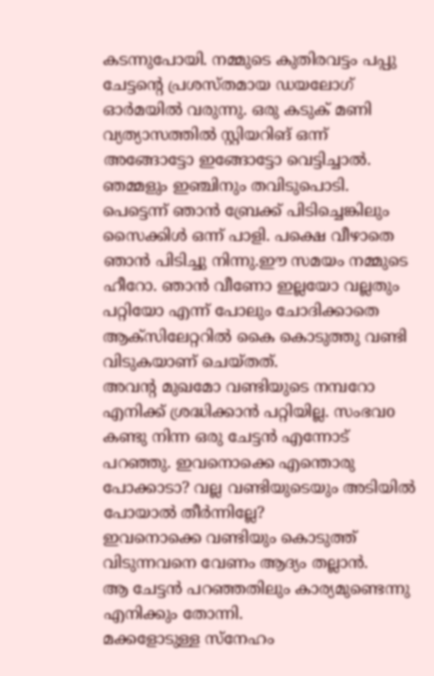കടന്നുപോയി. നമ്മുടെ കുതിരവട്ടം പപ്പു ചേട്ടന്റെ പ്രശസ്തമായ ഡയലോഗ് ഓർമയിൽ വരുന്നു. ഒരു കടുക് മണി വ്യത്യാസത്തിൽ സ്റ്റിയറിങ് ഒന്ന് അങ്ങോട്ടോ ഇങ്ങോട്ടോ വെട്ടിച്ചാൽ.
ഞമ്മളും ഇഞ്ചിനും തവിടുപൊടി. പെട്ടെന്ന് ഞാൻ ബ്രേക്ക് പിടിച്ചെങ്കിലും സൈക്കിൾ ഒന്ന് പാളി. പക്ഷെ വീഴാതെ ഞാൻ പിടിച്ചു നിന്നു.ഈ സമയം നമ്മുടെ ഹീറോ. ഞാൻ വീണോ ഇല്ലയോ വല്ലതും പറ്റിയോ എന്ന് പോലും ചോദിക്കാതെ ആക്സിലേറ്ററിൽ കൈ കൊടുത്തു വണ്ടി വിടുകയാണ് ചെയ്തത്.
അവന്റ മുഖമോ വണ്ടിയുടെ നമ്പറോ എനിക്ക് ശ്രദ്ധിക്കാൻ പറ്റിയില്ല. സംഭവo കണ്ടു നിന്ന ഒരു ചേട്ടൻ എന്നോട് പറഞ്ഞു. ഇവനൊക്കെ എന്തൊരു പോക്കാടാ? വല്ല വണ്ടിയുടെയും അടിയിൽ പോയാൽ തീർന്നില്ലേ?
ഇവനൊക്കെ വണ്ടിയും കൊടുത്ത് വിടുന്നവനെ വേണം ആദ്യം തല്ലാൻ.
ആ ചേട്ടൻ പറഞ്ഞതിലും കാര്യമുണ്ടെന്നു എനിക്കും തോന്നി.
മക്കളോടുള്ള സ്നേഹം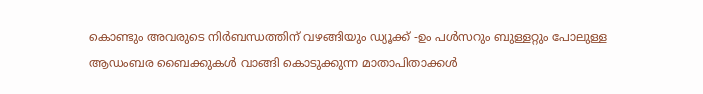കൊണ്ടും അവരുടെ നിർബന്ധത്തിന് വഴങ്ങിയും ഡ്യൂക്ക് -ഉം പൾസറും ബുള്ളറ്റും പോലുള്ള ആഡംബര ബൈക്കുകൾ വാങ്ങി കൊടുക്കുന്ന മാതാപിതാക്കൾ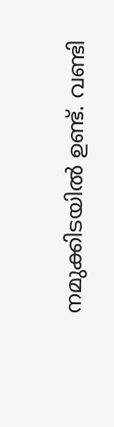നമുക്കിടയിൽ ഉണ്ട്. വണ്ടി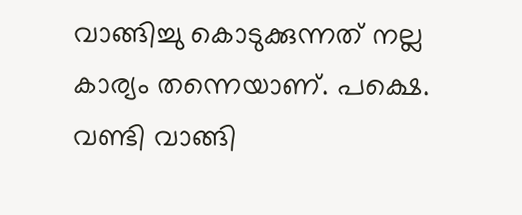വാങ്ങിച്ചു കൊടുക്കുന്നത് നല്ല കാര്യം തന്നെയാണ്. പക്ഷെ. വണ്ടി വാങ്ങി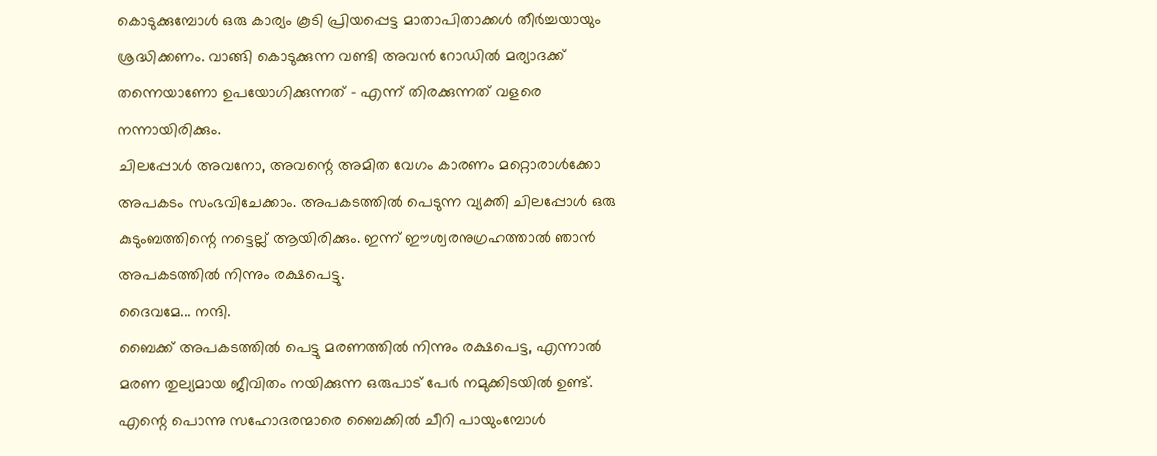കൊടുക്കുമ്പോൾ ഒരു കാര്യം കൂടി പ്രിയപ്പെട്ട മാതാപിതാക്കൾ തീർച്ചയായും ശ്രദ്ധിക്കണം. വാങ്ങി കൊടുക്കുന്ന വണ്ടി അവൻ റോഡിൽ മര്യാദക്ക് തന്നെയാണോ ഉപയോഗിക്കുന്നത് - എന്ന് തിരക്കുന്നത് വളരെ നന്നായിരിക്കും.
ചിലപ്പോൾ അവനോ, അവന്റെ അമിത വേഗം കാരണം മറ്റൊരാൾക്കോ അപകടം സംഭവിചേക്കാം. അപകടത്തിൽ പെടുന്ന വ്യക്തി ചിലപ്പോൾ ഒരു കുടുംബത്തിന്റെ നട്ടെല്ല് ആയിരിക്കും. ഇന്ന് ഈശ്വരനുഗ്രഹത്താൽ ഞാൻ അപകടത്തിൽ നിന്നും രക്ഷപെട്ടു.
ദൈവമേ... നന്ദി.
ബൈക്ക് അപകടത്തിൽ പെട്ടു മരണത്തിൽ നിന്നും രക്ഷപെട്ട, എന്നാൽ മരണ തുല്യമായ ജീവിതം നയിക്കുന്ന ഒരുപാട് പേർ നമുക്കിടയിൽ ഉണ്ട്.
എന്റെ പൊന്നു സഹോദരന്മാരെ ബൈക്കിൽ ചീറി പായുംമ്പോൾ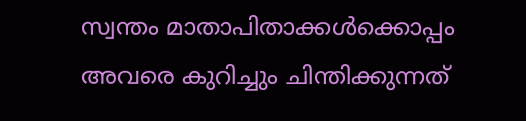സ്വന്തം മാതാപിതാക്കൾക്കൊപ്പം അവരെ കുറിച്ചും ചിന്തിക്കുന്നത്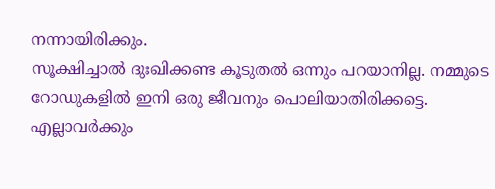നന്നായിരിക്കും.
സൂക്ഷിച്ചാൽ ദുഃഖിക്കണ്ട കൂടുതൽ ഒന്നും പറയാനില്ല. നമ്മുടെ റോഡുകളിൽ ഇനി ഒരു ജീവനും പൊലിയാതിരിക്കട്ടെ. എല്ലാവർക്കും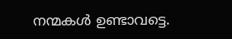നന്മകൾ ഉണ്ടാവട്ടെ.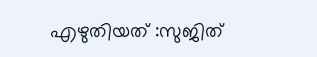എഴുതിയത് :സുജിത്